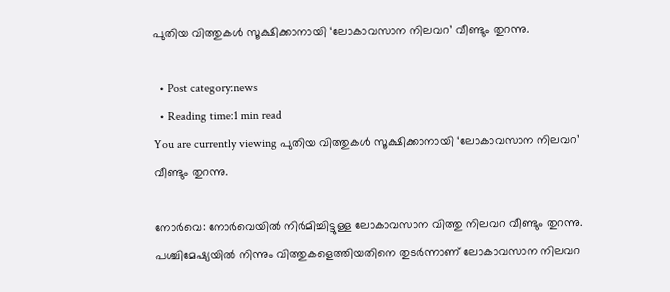പുതിയ വിത്തുകള്‍ സൂക്ഷിക്കാനായി ‘ലോകാവസാന നിലവറ’ വീണ്ടും തുറന്നു.

  • Post category:news
  • Reading time:1 min read
You are currently viewing പുതിയ വിത്തുകള്‍ സൂക്ഷിക്കാനായി ‘ലോകാവസാന നിലവറ’ വീണ്ടും തുറന്നു.

നോര്‍വെ: നോര്‍വെയില്‍ നിര്‍മിച്ചിട്ടുള്ള ലോകാവസാന വിത്തു നിലവറ വീണ്ടും തുറന്നു. പശ്ചിമേഷ്യയില്‍ നിന്നും വിത്തുകളെത്തിയതിനെ തുടര്‍ന്നാണ് ലോകാവസാന നിലവറ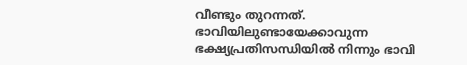വീണ്ടും തുറന്നത്. ഭാവിയിലുണ്ടായേക്കാവുന്ന ഭക്ഷ്യപ്രതിസന്ധിയില്‍ നിന്നും ഭാവി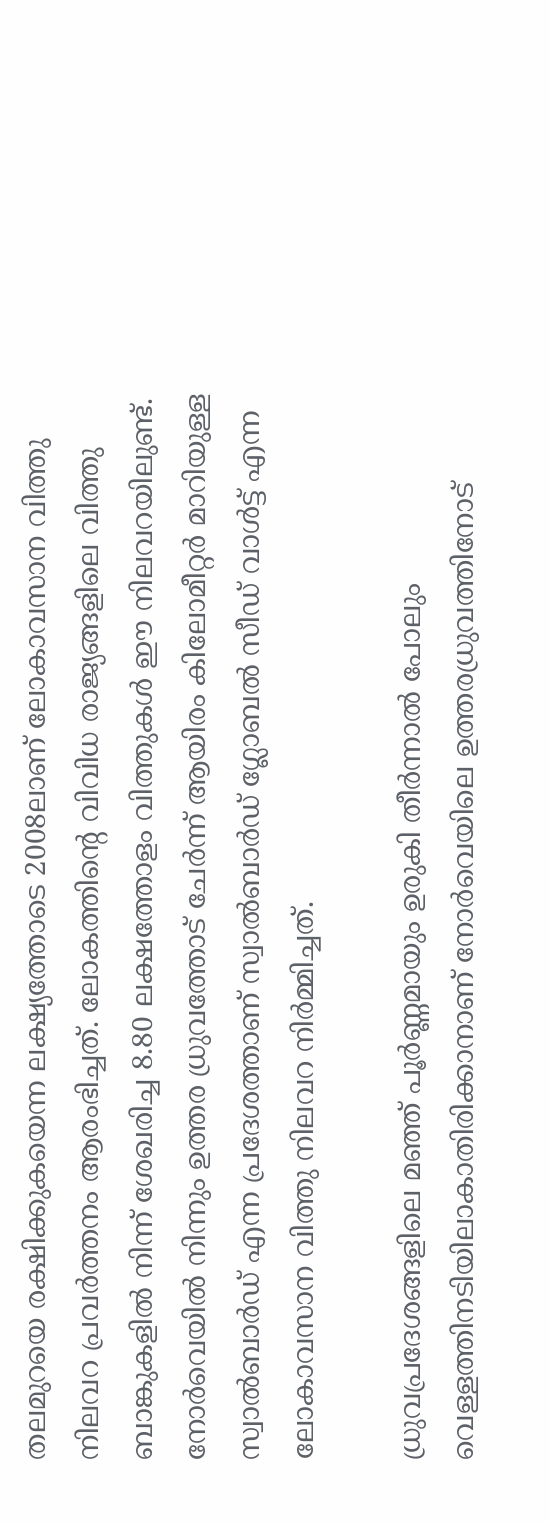തലമുറയെ രക്ഷിക്കുകയെന്ന ലക്ഷ്യത്തോടെ 2008ലാണ് ലോകാവസാന വിത്തു നിലവറ പ്രവര്‍ത്തനം ആരംഭിച്ചത്. ലോകത്തിന്റെ വിവിധ രാജ്യങ്ങളിലെ വിത്തു ബാങ്കുകളില്‍ നിന്ന് ശേഖരിച്ച 8.80 ലക്ഷത്തോളം വിത്തുകള്‍ ഈ നിലവറയിലുണ്ട്. നോര്‍വെയില്‍ നിന്നും ഉത്തര ധ്രുവത്തോട് ചേര്‍ന്ന് ആയിരം കിലോമീറ്റര്‍ മാറിയുള്ള സ്വാല്‍ബാര്‍ഡ് എന്ന പ്രദേശത്താണ് സ്വാല്‍ബാര്‍ഡ് ഗ്ലോബല്‍ സീഡ് വാള്‍ട്ട് എന്ന ലോകാവസാന വിത്തു നിലവറ നിര്‍മ്മിച്ചത്.

ധ്രുവപ്രദേശങ്ങളിലെ മഞ്ഞ് പൂര്‍ണ്ണമായും ഉരുകി തീര്‍ന്നാല്‍ പോലും വെള്ളത്തിനടിയിലാകാതിരിക്കാനാണ് നോര്‍വെയിലെ ഉത്തരധ്രുവത്തിനോട്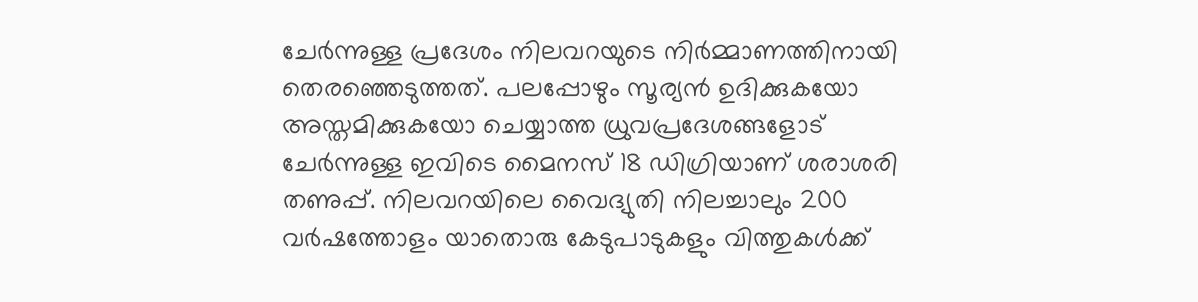ചേര്‍ന്നുള്ള പ്രദേശം നിലവറയുടെ നിര്‍മ്മാണത്തിനായി തെരഞ്ഞെടുത്തത്. പലപ്പോഴും സൂര്യന്‍ ഉദിക്കുകയോ അസ്തമിക്കുകയോ ചെയ്യാത്ത ധ്രുവപ്രദേശങ്ങളോട് ചേര്‍ന്നുള്ള ഇവിടെ മൈനസ് 18 ഡിഗ്രിയാണ് ശരാശരി തണുപ്പ്. നിലവറയിലെ വൈദ്യുതി നിലച്ചാലും 200 വര്‍ഷത്തോളം യാതൊരു കേടുപാടുകളും വിത്തുകള്‍ക്ക്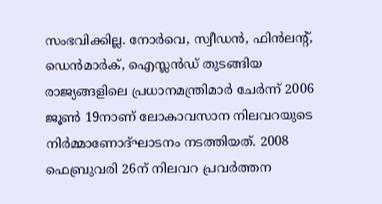സംഭവിക്കില്ല. നോര്‍വെ, സ്വീഡന്‍, ഫിന്‍ലന്റ്, ഡെന്‍മാര്‍ക്, ഐസ്ലന്‍ഡ് തുടങ്ങിയ രാജ്യങ്ങളിലെ പ്രധാനമന്ത്രിമാര്‍ ചേര്‍ന്ന് 2006 ജൂണ്‍ 19നാണ് ലോകാവസാന നിലവറയുടെ നിര്‍മ്മാണോദ്ഘാടനം നടത്തിയത്. 2008 ഫെബ്രുവരി 26ന് നിലവറ പ്രവര്‍ത്തന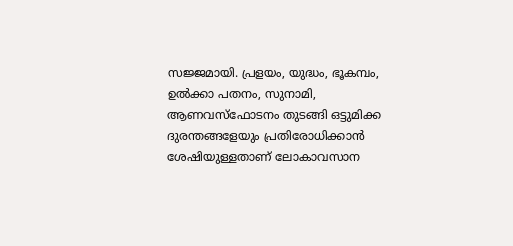സജ്ജമായി. പ്രളയം, യുദ്ധം, ഭൂകമ്പം, ഉല്‍ക്കാ പതനം, സുനാമി, ആണവസ്ഫോടനം തുടങ്ങി ഒട്ടുമിക്ക ദുരന്തങ്ങളേയും പ്രതിരോധിക്കാന്‍ ശേഷിയുള്ളതാണ് ലോകാവസാന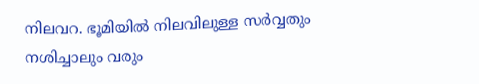നിലവറ. ഭൂമിയില്‍ നിലവിലുള്ള സര്‍വ്വതും നശിച്ചാലും വരും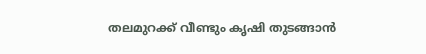തലമുറക്ക് വീണ്ടും കൃഷി തുടങ്ങാന്‍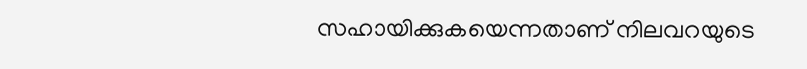സഹായിക്കുകയെന്നതാണ് നിലവറയുടെ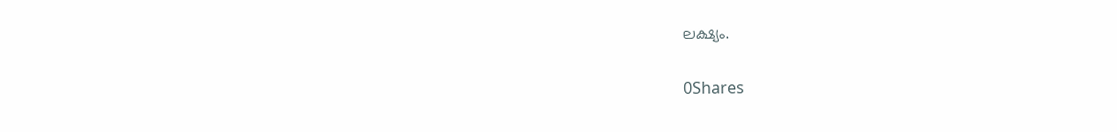ലക്ഷ്യം.

0Shares